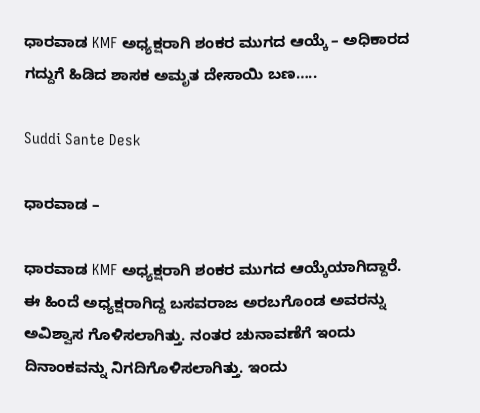ಧಾರವಾಡ KMF ಅಧ್ಯಕ್ಷರಾಗಿ ಶಂಕರ ಮುಗದ ಆಯ್ಕೆ – ಅಧಿಕಾರದ ಗದ್ದುಗೆ ಹಿಡಿದ ಶಾಸಕ ಅಮೃತ ದೇಸಾಯಿ ಬಣ…..

Suddi Sante Desk

ಧಾರವಾಡ –

ಧಾರವಾಡ KMF ಅಧ್ಯಕ್ಷರಾಗಿ ಶಂಕರ ಮುಗದ ಆಯ್ಕೆಯಾಗಿದ್ದಾರೆ. ಈ ಹಿಂದೆ ಅಧ್ಯಕ್ಷರಾಗಿದ್ದ ಬಸವರಾಜ ಅರಬಗೊಂಡ ಅವರನ್ನು ಅವಿಶ್ವಾಸ ಗೊಳಿಸಲಾಗಿತ್ತು. ನಂತರ ಚುನಾವಣೆಗೆ ಇಂದು ದಿನಾಂಕವನ್ನು ನಿಗದಿಗೊಳಿಸಲಾಗಿತ್ತು. ಇಂದು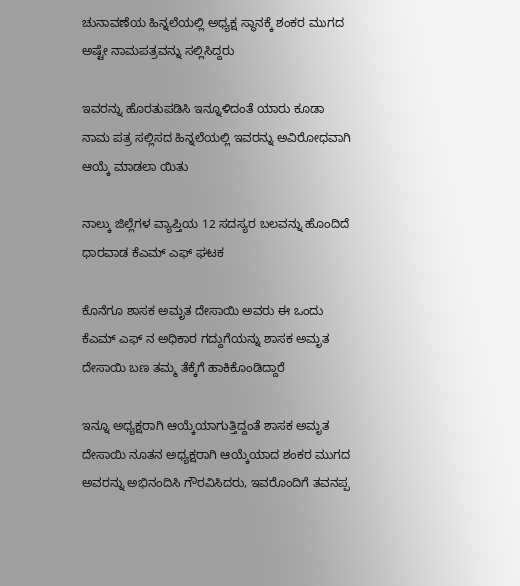ಚುನಾವಣೆಯ ಹಿನ್ನಲೆಯಲ್ಲಿ ಅಧ್ಯಕ್ಷ ಸ್ಥಾನಕ್ಕೆ ಶಂಕರ ಮುಗದ ಅಷ್ಟೇ ನಾಮಪತ್ರವನ್ನು ಸಲ್ಲಿಸಿದ್ದರು

ಇವರನ್ನು ಹೊರತುಪಡಿಸಿ ಇನ್ನೂಳಿದಂತೆ ಯಾರು ಕೂಡಾ ನಾಮ ಪತ್ರ ಸಲ್ಲಿಸದ ಹಿನ್ನಲೆಯಲ್ಲಿ ಇವರನ್ನು ಅವಿರೋಧವಾಗಿ ಆಯ್ಕೆ ಮಾಡಲಾ ಯಿತು

ನಾಲ್ಕು ಜಿಲ್ಲೆಗಳ ವ್ಯಾಪ್ತಿಯ 12 ಸದಸ್ಯರ ಬಲವನ್ನು ಹೊಂದಿದೆ ಧಾರವಾಡ ಕೆಎಮ್ ಎಫ್ ಘಟಕ

ಕೊನೆಗೂ ಶಾಸಕ ಅಮೃತ ದೇಸಾಯಿ ಅವರು ಈ ಒಂದು ಕೆಎಮ್ ಎಫ್ ನ ಅಧಿಕಾರ ಗದ್ದುಗೆಯನ್ನು ಶಾಸಕ ಅಮೃತ ದೇಸಾಯಿ ಬಣ ತಮ್ಮ ತೆಕ್ಕೆಗೆ ಹಾಕಿಕೊಂಡಿದ್ದಾರೆ

ಇನ್ನೂ ಅಧ್ಯಕ್ಷರಾಗಿ ಆಯ್ಕೆಯಾಗುತ್ತಿದ್ದಂತೆ ಶಾಸಕ ಅಮೃತ ದೇಸಾಯಿ ನೂತನ ಅಧ್ಯಕ್ಷರಾಗಿ ಆಯ್ಕೆಯಾದ ಶಂಕರ ಮುಗದ ಅವರನ್ನು ಅಭಿನಂದಿಸಿ ಗೌರವಿಸಿದರು, ಇವರೊಂದಿಗೆ ತವನಪ್ಪ‌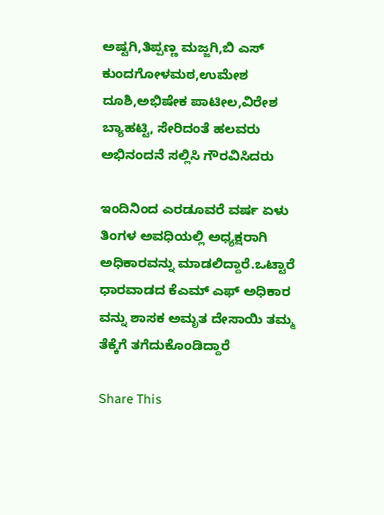ಅಷ್ಟಗಿ,ತಿಪ್ಪಣ್ಣ ಮಜ್ಜಗಿ,ಬಿ ಎಸ್ ಕುಂದಗೋಳಮಠ,ಉಮೇಶ ದೂಶಿ,ಅಭಿಷೇಕ ಪಾಟೀಲ,ವಿರೇಶ ಬ್ಯಾಹಟ್ಟಿ, ಸೇರಿದಂತೆ ಹಲವರು ಅಭಿನಂದನೆ ಸಲ್ಲಿಸಿ ಗೌರವಿಸಿದರು

ಇಂದಿನಿಂದ ಎರಡೂವರೆ ವರ್ಷ ಏಳು ತಿಂಗಳ ಅವಧಿಯಲ್ಲಿ ಅಧ್ಯಕ್ಷರಾಗಿ ಅಧಿಕಾರವನ್ನು ಮಾಡಲಿದ್ದಾರೆ.ಒಟ್ಟಾರೆ ಧಾರವಾಡದ ಕೆಎಮ್ ಎಫ್ ಅಧಿಕಾರ ವನ್ನು ಶಾಸಕ ಅಮೃತ ದೇಸಾಯಿ ತಮ್ಮ ತೆಕ್ಕೆಗೆ ತಗೆದುಕೊಂಡಿದ್ದಾರೆ

Share This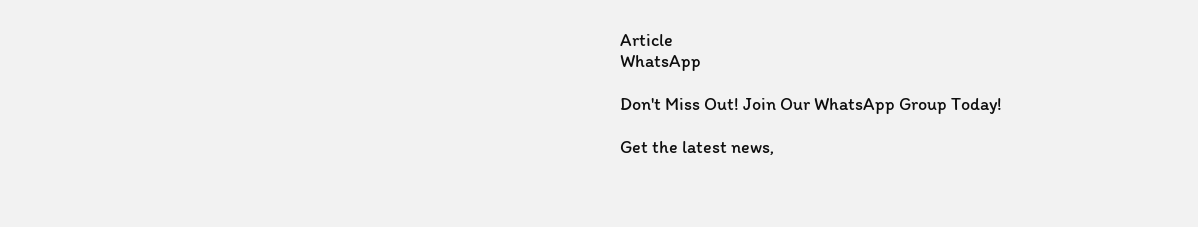Article
WhatsApp

Don't Miss Out! Join Our WhatsApp Group Today!

Get the latest news,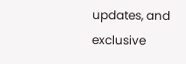updates, and exclusive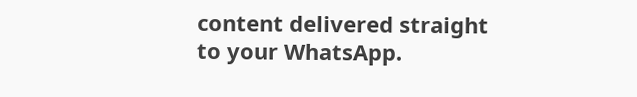content delivered straight to your WhatsApp.